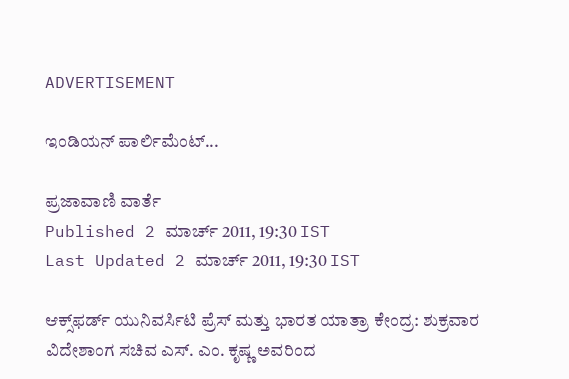ADVERTISEMENT

ಇಂಡಿಯನ್ ಪಾರ್ಲಿಮೆಂಟ್...

ಪ್ರಜಾವಾಣಿ ವಾರ್ತೆ
Published 2 ಮಾರ್ಚ್ 2011, 19:30 IST
Last Updated 2 ಮಾರ್ಚ್ 2011, 19:30 IST

ಆಕ್ಸ್‌ಫರ್ಡ್ ಯುನಿವರ್ಸಿಟಿ ಪ್ರೆಸ್ ಮತ್ತು ಭಾರತ ಯಾತ್ರಾ ಕೇಂದ್ರ: ಶುಕ್ರವಾರ ವಿದೇಶಾಂಗ ಸಚಿವ ಎಸ್. ಎಂ. ಕೃಷ್ಣ ಅವರಿಂದ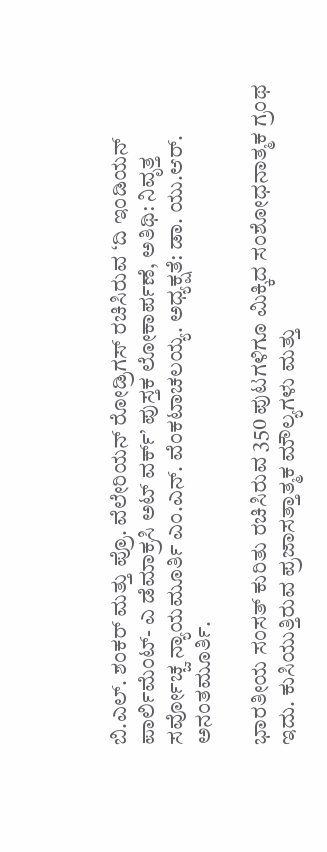ಬಿ.ಎಲ್. ಶಂಕರ್ ಮತ್ತು ಪ್ರೊ. ವೆಲೇರಿಯನ್ ರೋಡ್ರಿಗಸ್ ರಚಿಸಿರುವ ‘ದಿ ಇಂಡಿಯನ್ ಪಾರ್ಲಿಮೆಂಟ್- ಎ ಡೆಮಾಕ್ರಸಿ ಅಟ್ ವರ್ಕ್’ ಪುಸ್ತಕ ಲೋಕಾರ್ಪಣೆ, ಅತಿಥಿ: ನಿವೃತ್ತ ಸರ್ವೋಚ್ಚ ನ್ಯಾಯಮೂರ್ತಿ ಎಂ.ಎನ್. ವೆಂಕಟಾಚಲಯ್ಯ. ಅಧ್ಯಕ್ಷತೆ: ಡಾ. ಯು.ಆರ್. ಅನಂತಮೂರ್ತಿ.

ಭಾರತೀಯ ಸಂಸತ್ ಕುರಿತು ರಚಿಸಿರುವ 350 ಪುಟಗಳಿಗೂ ಮಿಕ್ಕಿದ ಸಂಶೋಧನಾತ್ಮಕ ಗ್ರಂಥ ಇದು. ಕುಸಿಯುತ್ತಿರುವ ಪ್ರಜಾಸತ್ತಾತ್ಮಕ ಮೌಲ್ಯಗಳು ಮತ್ತು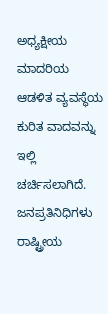ಅಧ್ಯಕ್ಷೀಯ ಮಾದರಿಯ ಆಡಳಿತ ವ್ಯವಸ್ಥೆಯ ಕುರಿತ ವಾದವನ್ನು ಇಲ್ಲಿ ಚರ್ಚಿಸಲಾಗಿದೆ. ಜನಪ್ರತಿನಿಧಿಗಳು ರಾಷ್ಟ್ರೀಯ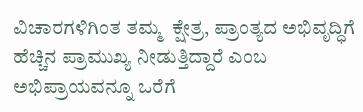ವಿಚಾರಗಳಿಗಿಂತ ತಮ್ಮ  ಕ್ಷೇತ್ರ, ಪ್ರಾಂತ್ಯದ ಅಭಿವೃದ್ಧಿಗೆ ಹೆಚ್ಚಿನ ಪ್ರಾಮುಖ್ಯ ನೀಡುತ್ತಿದ್ದಾರೆ ಎಂಬ ಅಭಿಪ್ರಾಯವನ್ನೂ ಒರೆಗೆ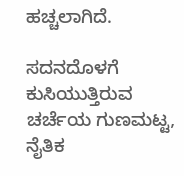ಹಚ್ಚಲಾಗಿದೆ.

ಸದನದೊಳಗೆ ಕುಸಿಯುತ್ತಿರುವ ಚರ್ಚೆಯ ಗುಣಮಟ್ಟ, ನೈತಿಕ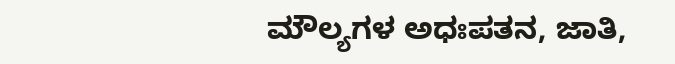ಮೌಲ್ಯಗಳ ಅಧಃಪತನ, ಜಾತಿ,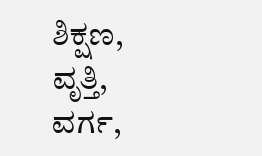ಶಿಕ್ಷಣ,  ವೃತ್ತಿ, ವರ್ಗ,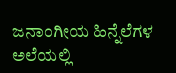ಜನಾಂಗೀಯ ಹಿನ್ನೆಲೆಗಳ ಅಲೆಯಲ್ಲಿ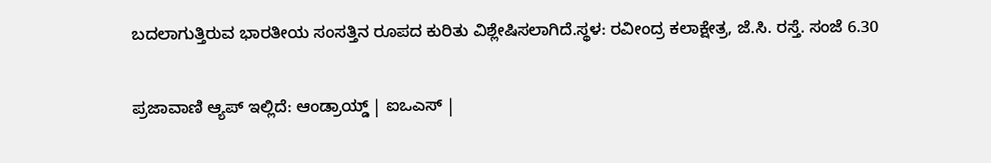ಬದಲಾಗುತ್ತಿರುವ ಭಾರತೀಯ ಸಂಸತ್ತಿನ ರೂಪದ ಕುರಿತು ವಿಶ್ಲೇಷಿಸಲಾಗಿದೆ.ಸ್ಥಳ: ರವೀಂದ್ರ ಕಲಾಕ್ಷೇತ್ರ, ಜೆ.ಸಿ. ರಸ್ತೆ. ಸಂಜೆ 6.30

ಪ್ರಜಾವಾಣಿ ಆ್ಯಪ್ ಇಲ್ಲಿದೆ: ಆಂಡ್ರಾಯ್ಡ್ | ಐಒಎಸ್ |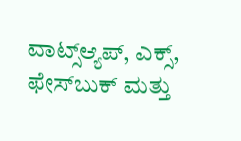ವಾಟ್ಸ್ಆ್ಯಪ್, ಎಕ್ಸ್, ಫೇಸ್‌ಬುಕ್ ಮತ್ತು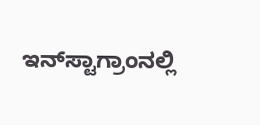ಇನ್‌ಸ್ಟಾಗ್ರಾಂನಲ್ಲಿ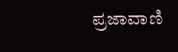ಪ್ರಜಾವಾಣಿ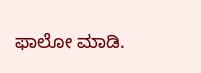ಫಾಲೋ ಮಾಡಿ.